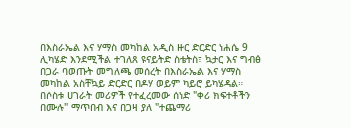በእስራኤል እና ሃማስ መካከል አዲስ ዙር ድርድር ነሐሴ 9 ሊካሄድ እንደሚችል ተገለጸ ዩናይትድ ስቴትስ፣ ኳታር እና ግብፅ በጋራ ባወጡት መግለጫ መሰረት በእስራኤል እና ሃማስ መካከል አስቸኳይ ድርድር በዶሃ ወይም ካይሮ ይካሄዳል። በሶስቱ ሀገራት መሪዎች የተፈረመው ሰነድ "ቀሪ ክፍተቶችን በሙሉ" ማጥበብ እና በጋዛ ያለ "ተጨማሪ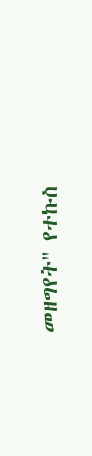መዘግየት" የተኩስ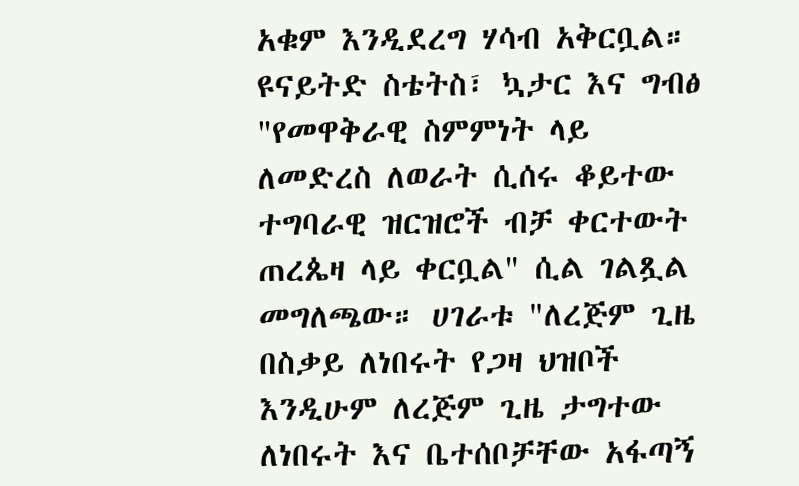አቁም እንዲደረግ ሃሳብ አቅርቧል። ዩናይትድ ስቴትስ፣ ኳታር እና ግብፅ "የመዋቅራዊ ስምምነት ላይ ለመድረስ ለወራት ሲሰሩ ቆይተው ተግባራዊ ዝርዝሮች ብቻ ቀርተውት ጠረጴዛ ላይ ቀርቧል" ሲል ገልጿል መግለጫው። ሀገራቱ "ለረጅም ጊዜ በስቃይ ለነበሩት የጋዛ ህዝቦች እንዲሁም ለረጅም ጊዜ ታግተው ለነበሩት እና ቤተሰቦቻቸው አፋጣኝ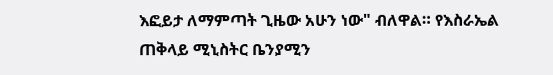እፎይታ ለማምጣት ጊዜው አሁን ነው" ብለዋል። የእስራኤል ጠቅላይ ሚኒስትር ቤንያሚን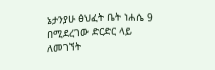ኔታንያሁ ፅህፈት ቤት ነሐሴ 9 በሚደረገው ድርድር ላይ ለመገኘት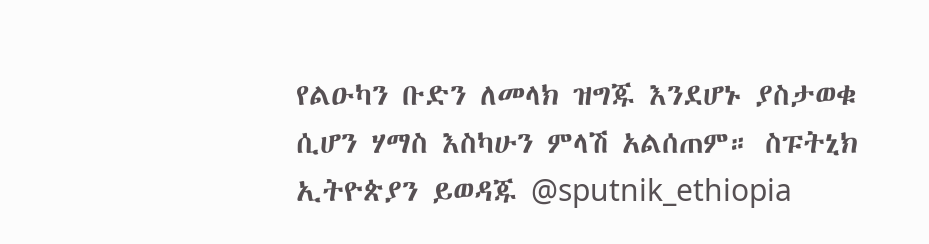የልዑካን ቡድን ለመላክ ዝግጁ እንደሆኑ ያስታወቁ ሲሆን ሃማስ እስካሁን ምላሽ አልሰጠም። ስፑትኒክ ኢትዮጵያን ይወዳጁ @sputnik_ethiopia